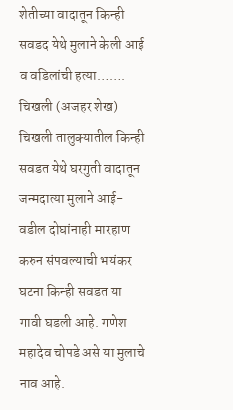शेतीच्या वादातून किन्ही सवडद येथे मुलाने केली आई व वडिलांची हत्या…….
चिखली (अजहर शेख) चिखली तालुक्यातील किन्ही सवडत येथे घरगुती वादातून जन्मदात्या मुलाने आई- वडील दोघांनाही मारहाण करुन संपवल्याची भयंकर घटना किन्ही सवडत या गावी घडली आहे. गणेश महादेव चोपडे असे या मुलाचे नाव आहे.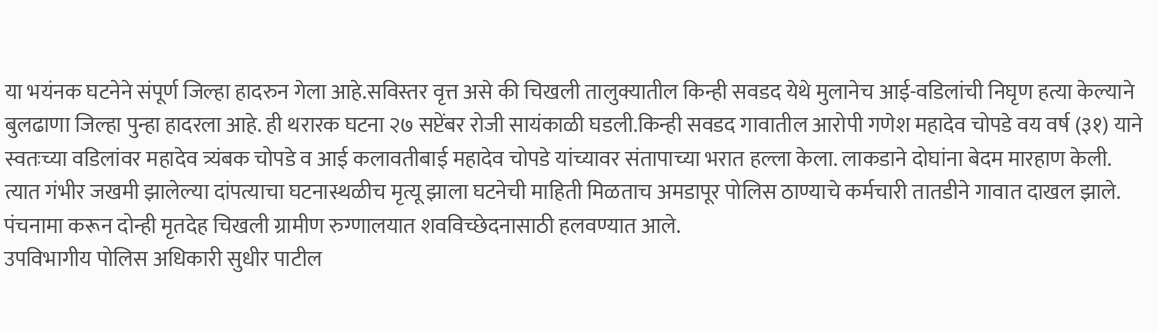या भयंनक घटनेने संपूर्ण जिल्हा हादरुन गेला आहे.सविस्तर वृत्त असे की चिखली तालुक्यातील किन्ही सवडद येथे मुलानेच आई-वडिलांची निघृण हत्या केल्याने बुलढाणा जिल्हा पुन्हा हादरला आहे. ही थरारक घटना २७ सप्टेंबर रोजी सायंकाळी घडली.किन्ही सवडद गावातील आरोपी गणेश महादेव चोपडे वय वर्ष (३१) याने स्वतःच्या वडिलांवर महादेव त्र्यंबक चोपडे व आई कलावतीबाई महादेव चोपडे यांच्यावर संतापाच्या भरात हल्ला केला. लाकडाने दोघांना बेदम मारहाण केली. त्यात गंभीर जखमी झालेल्या दांपत्याचा घटनास्थळीच मृत्यू झाला घटनेची माहिती मिळताच अमडापूर पोलिस ठाण्याचे कर्मचारी तातडीने गावात दाखल झाले. पंचनामा करून दोन्ही मृतदेह चिखली ग्रामीण रुग्णालयात शवविच्छेदनासाठी हलवण्यात आले.
उपविभागीय पोलिस अधिकारी सुधीर पाटील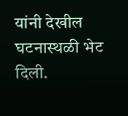यांनी देखील घटनास्थळी भेट दिली.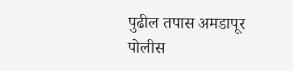पुढील तपास अमडापूर पोलीस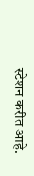स्टेशन करीत आहे.